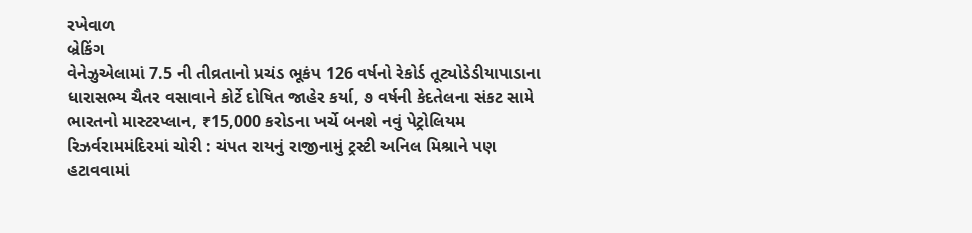રખેવાળ
બ્રેકિંગ
વેનેઝુએલામાં 7.5 ની તીવ્રતાનો પ્રચંડ ભૂકંપ 126 વર્ષનો રેકોર્ડ તૂટ્યોડેડીયાપાડાના ધારાસભ્ય ચૈતર વસાવાને કોર્ટે દોષિત જાહેર કર્યા, ૭ વર્ષની કેદતેલના સંકટ સામે ભારતનો માસ્ટરપ્લાન, ₹15,000 કરોડના ખર્ચે બનશે નવું પેટ્રોલિયમ રિઝર્વરામમંદિરમાં ચોરી : ચંપત રાયનું રાજીનામું ટ્રસ્ટી અનિલ મિશ્રાને પણ હટાવવામાં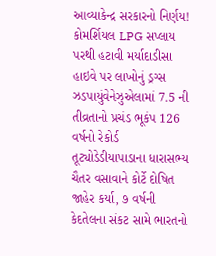આવ્યાકેન્દ્ર સરકારનો નિર્ણય! કોમર્શિયલ LPG સપ્લાય પરથી હટાવી મર્યાદાડીસા હાઇવે પર લાખોનું ડ્રગ્સ ઝડપાયુંવેનેઝુએલામાં 7.5 ની તીવ્રતાનો પ્રચંડ ભૂકંપ 126 વર્ષનો રેકોર્ડ તૂટ્યોડેડીયાપાડાના ધારાસભ્ય ચૈતર વસાવાને કોર્ટે દોષિત જાહેર કર્યા, ૭ વર્ષની કેદતેલના સંકટ સામે ભારતનો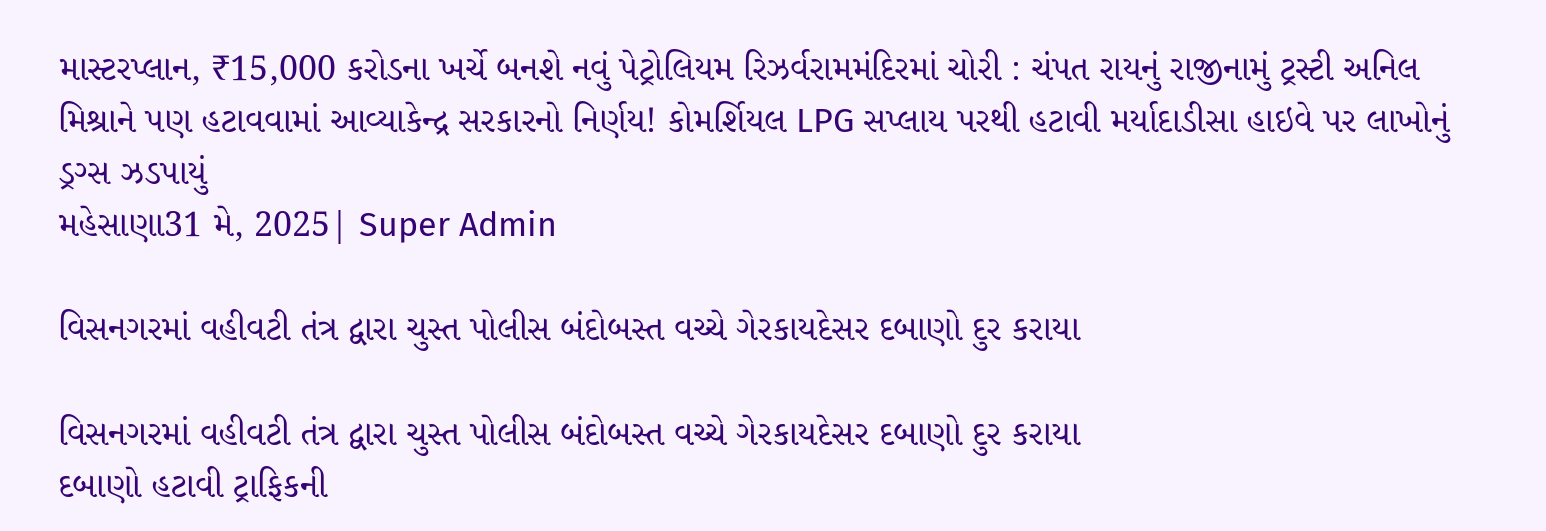માસ્ટરપ્લાન, ₹15,000 કરોડના ખર્ચે બનશે નવું પેટ્રોલિયમ રિઝર્વરામમંદિરમાં ચોરી : ચંપત રાયનું રાજીનામું ટ્રસ્ટી અનિલ મિશ્રાને પણ હટાવવામાં આવ્યાકેન્દ્ર સરકારનો નિર્ણય! કોમર્શિયલ LPG સપ્લાય પરથી હટાવી મર્યાદાડીસા હાઇવે પર લાખોનું ડ્રગ્સ ઝડપાયું
મહેસાણા31 મે, 2025| Super Admin

વિસનગરમાં વહીવટી તંત્ર દ્વારા ચુસ્ત પોલીસ બંદોબસ્ત વચ્ચે ગેરકાયદેસર દબાણો દુર કરાયા

વિસનગરમાં વહીવટી તંત્ર દ્વારા ચુસ્ત પોલીસ બંદોબસ્ત વચ્ચે ગેરકાયદેસર દબાણો દુર કરાયા
દબાણો હટાવી ટ્રાફિકની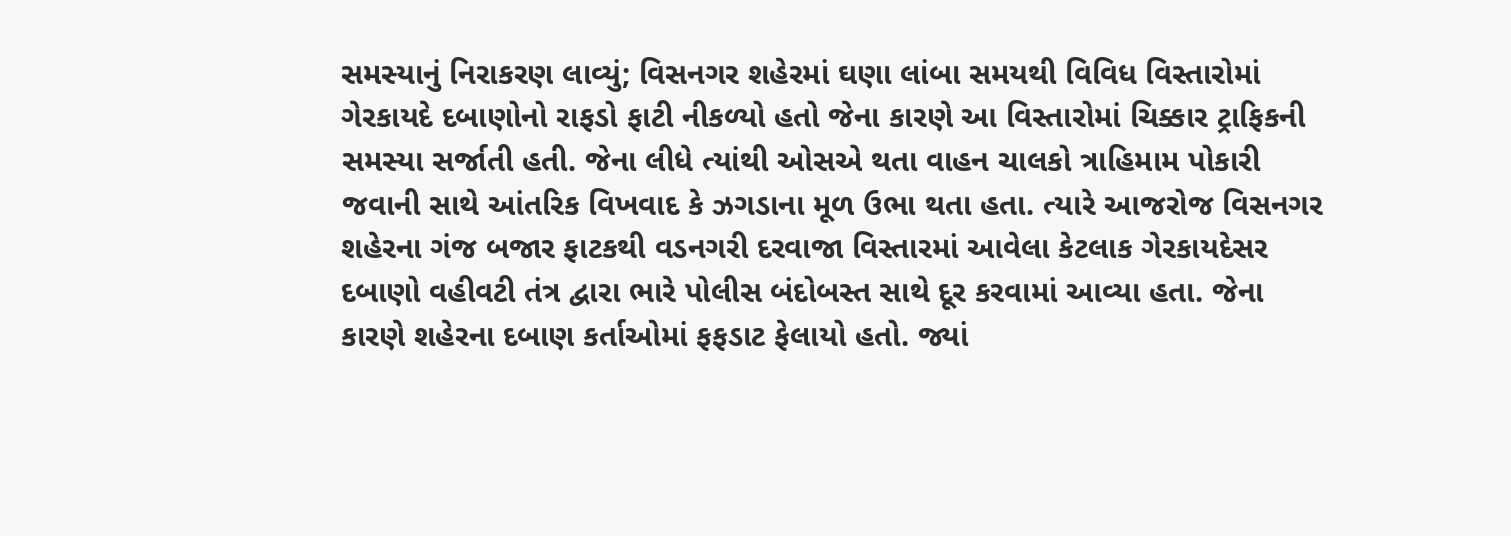સમસ્યાનું નિરાકરણ લાવ્યું; વિસનગર શહેરમાં ઘણા લાંબા સમયથી વિવિધ વિસ્તારોમાં ગેરકાયદે દબાણોનો રાફડો ફાટી નીકળ્યો હતો જેના કારણે આ વિસ્તારોમાં ચિક્કાર ટ્રાફિકની સમસ્યા સર્જાતી હતી. જેના લીધે ત્યાંથી ઓસએ થતા વાહન ચાલકો ત્રાહિમામ પોકારી જવાની સાથે આંતરિક વિખવાદ કે ઝગડાના મૂળ ઉભા થતા હતા. ત્યારે આજરોજ વિસનગર શહેરના ગંજ બજાર ફાટકથી વડનગરી દરવાજા વિસ્તારમાં આવેલા કેટલાક ગેરકાયદેસર દબાણો વહીવટી તંત્ર દ્વારા ભારે પોલીસ બંદોબસ્ત સાથે દૂર કરવામાં આવ્યા હતા. જેના કારણે શહેરના દબાણ કર્તાઓમાં ફફડાટ ફેલાયો હતો. જ્યાં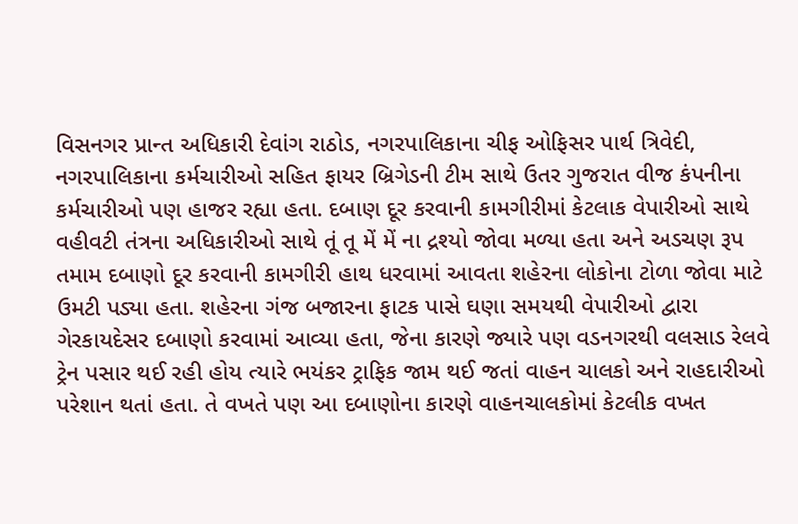વિસનગર પ્રાન્ત અધિકારી દેવાંગ રાઠોડ, નગરપાલિકાના ચીફ ઓફિસર પાર્થ ત્રિવેદી, નગરપાલિકાના કર્મચારીઓ સહિત ફાયર બ્રિગેડની ટીમ સાથે ઉતર ગુજરાત વીજ કંપનીના કર્મચારીઓ પણ હાજર રહ્યા હતા. દબાણ દૂર કરવાની કામગીરીમાં કેટલાક વેપારીઓ સાથે વહીવટી તંત્રના અધિકારીઓ સાથે તૂં તૂ મેં મેં ના દ્રશ્યો જોવા મળ્યા હતા અને અડચણ રૂપ તમામ દબાણો દૂર કરવાની કામગીરી હાથ ધરવામાં આવતા શહેરના લોકોના ટોળા જોવા માટે ઉમટી પડ્યા હતા. શહેરના ગંજ બજારના ફાટક પાસે ઘણા સમયથી વેપારીઓ દ્વારા ગેરકાયદેસર દબાણો કરવામાં આવ્યા હતા, જેના કારણે જ્યારે પણ વડનગરથી વલસાડ રેલવે ટ્રેન પસાર થઈ રહી હોય ત્યારે ભયંકર ટ્રાફિક જામ થઈ જતાં વાહન ચાલકો અને રાહદારીઓ પરેશાન થતાં હતા. તે વખતે પણ આ દબાણોના કારણે વાહનચાલકોમાં કેટલીક વખત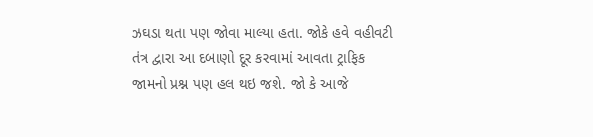ઝઘડા થતા પણ જોવા માલ્યા હતા. જોકે હવે વહીવટી તંત્ર દ્વારા આ દબાણો દૂર કરવામાં આવતા ટ્રાફિક જામનો પ્રશ્ન પણ હલ થઇ જશે. જો કે આજે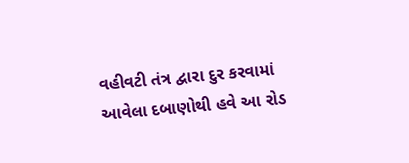વહીવટી તંત્ર દ્વારા દુર કરવામાં આવેલા દબાણોથી હવે આ રોડ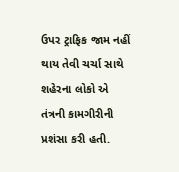ઉપર ટ્રાફિક જામ નહીં થાય તેવી ચર્ચા સાથે શહેરના લોકો એ તંત્રની કામગીરીની પ્રશંસા કરી હતી.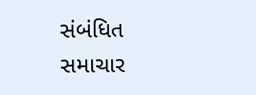સંબંધિત સમાચાર